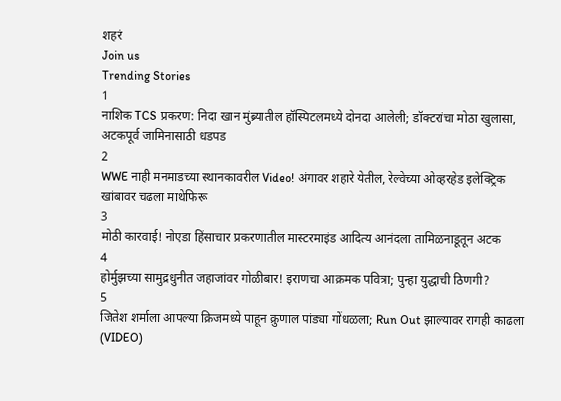शहरं
Join us
Trending Stories
1
नाशिक TCS प्रकरण: निदा खान मुंब्र्यातील हॉस्पिटलमध्ये दोनदा आलेली; डॉक्टरांचा मोठा खुलासा, अटकपूर्व जामिनासाठी धडपड
2
WWE नाही मनमाडच्या स्थानकावरील Video! अंगावर शहारे येतील, रेल्वेच्या ओव्हरहेड इलेक्ट्रिक खांबावर चढला माथेफिरू
3
मोठी कारवाई! नोएडा हिंसाचार प्रकरणातील मास्टरमाइंड आदित्य आनंदला तामिळनाडूतून अटक
4
होर्मुझच्या सामुद्रधुनीत जहाजांवर गोळीबार! इराणचा आक्रमक पवित्रा; पुन्हा युद्धाची ठिणगी?
5
जितेश शर्माला आपल्या क्रिजमध्ये पाहून क्रुणाल पांड्या गोंधळला; Run Out झाल्यावर रागही काढला (VIDEO)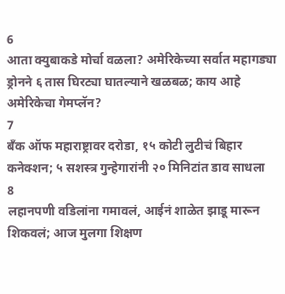6
आता क्युबाकडे मोर्चा वळला? अमेरिकेच्या सर्वात महागड्या ड्रोनने ६ तास घिरट्या घातल्याने खळबळ; काय आहे अमेरिकेचा गेमप्लॅन?
7
बँक ऑफ महाराष्ट्रावर दरोडा, १५ कोटी लुटीचं बिहार कनेक्शन; ५ सशस्त्र गुन्हेगारांनी २० मिनिटांत डाव साधला
8
लहानपणी वडिलांना गमावलं, आईनं शाळेत झाडू मारून शिकवलं; आज मुलगा शिक्षण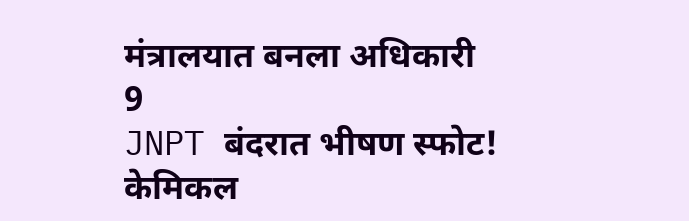मंत्रालयात बनला अधिकारी
9
JNPT बंदरात भीषण स्फोट! केमिकल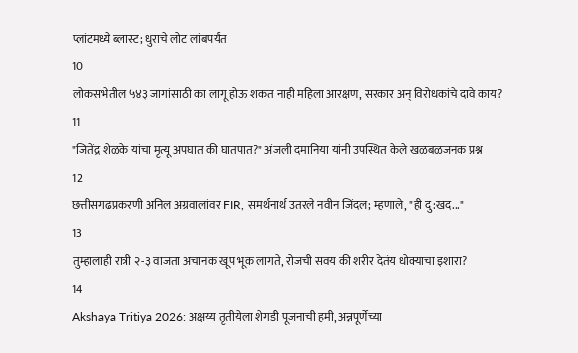प्लांटमध्ये ब्लास्ट; धुराचे लोट लांबपर्यंत
10
लोकसभेतील ५४३ जागांसाठी का लागू होऊ शकत नाही महिला आरक्षण, सरकार अन् विरोधकांचे दावे काय?
11
"जितेंद्र शेळके यांचा मृत्यू अपघात की घातपात?" अंजली दमानिया यांनी उपस्थित केले खळबळजनक प्रश्न
12
छत्तीसगढप्रकरणी अनिल अग्रवालांवर FIR, समर्थनार्थ उतरले नवीन जिंदल; म्हणाले, "ही दु:खद..."
13
तुम्हालाही रात्री २-३ वाजता अचानक खूप भूक लागते, रोजची सवय की शरीर देतंय धोक्याचा इशारा?
14
Akshaya Tritiya 2026: अक्षय्य तृतीयेला शेगडी पूजनाची हमी, अन्नपूर्णेच्या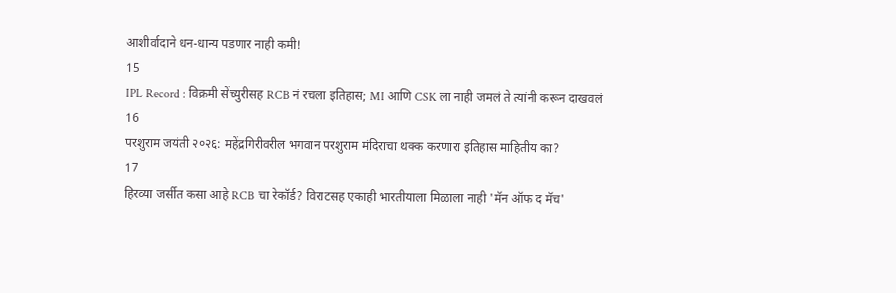आशीर्वादाने धन-धान्य पडणार नाही कमी!
15
IPL Record : विक्रमी सेंच्युरीसह RCB नं रचला इतिहास; MI आणि CSK ला नाही जमलं ते त्यांनी करून दाखवलं
16
परशुराम जयंती २०२६: महेंद्रगिरीवरील भगवान परशुराम मंदिराचा थक्क करणारा इतिहास माहितीय का?
17
हिरव्या जर्सीत कसा आहे RCB चा रेकॉर्ड? विराटसह एकाही भारतीयाला मिळाला नाही 'मॅन ऑफ द मॅच'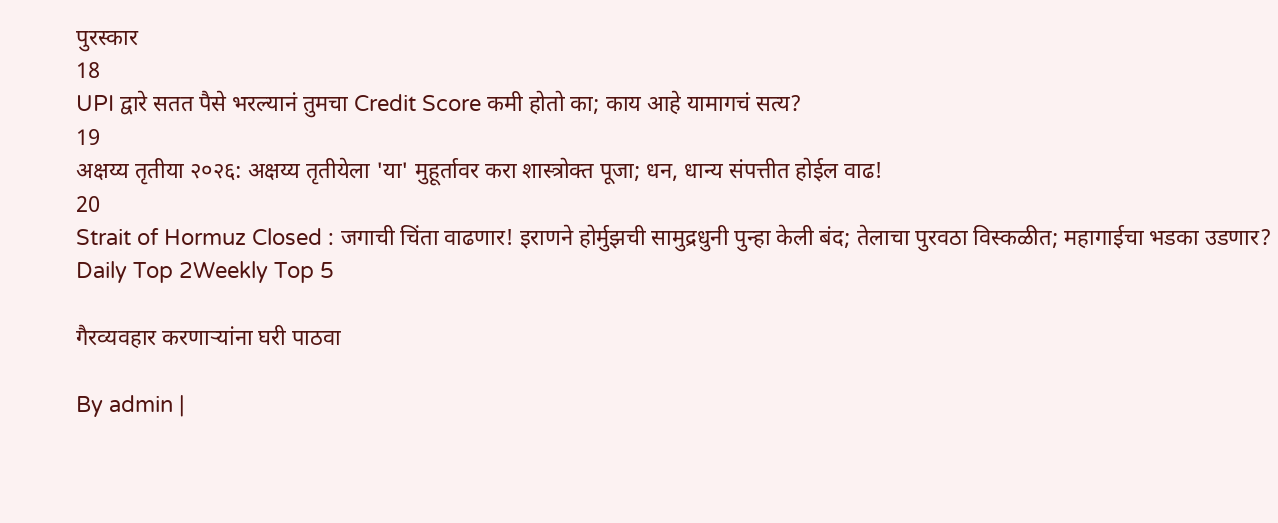पुरस्कार
18
UPI द्वारे सतत पैसे भरल्यानं तुमचा Credit Score कमी होतो का; काय आहे यामागचं सत्य?
19
अक्षय्य तृतीया २०२६: अक्षय्य तृतीयेला 'या' मुहूर्तावर करा शास्त्रोक्त पूजा; धन, धान्य संपत्तीत होईल वाढ!
20
Strait of Hormuz Closed : जगाची चिंता वाढणार! इराणने होर्मुझची सामुद्रधुनी पुन्हा केली बंद; तेलाचा पुरवठा विस्कळीत; महागाईचा भडका उडणार?
Daily Top 2Weekly Top 5

गैरव्यवहार करणाऱ्यांना घरी पाठवा

By admin |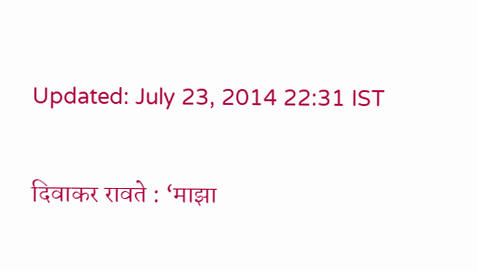Updated: July 23, 2014 22:31 IST

दिवाकर रावते : ‘माझा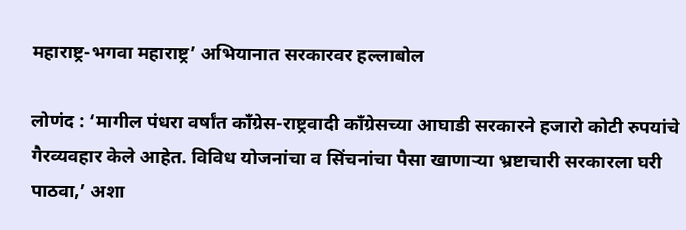महाराष्ट्र-भगवा महाराष्ट्र’ अभियानात सरकारवर हल्लाबोल

लोणंद : ‘मागील पंधरा वर्षांत काँग्रेस-राष्ट्रवादी काँग्रेसच्या आघाडी सरकारने हजारो कोटी रुपयांचे गैरव्यवहार केले आहेत. विविध योजनांचा व सिंचनांचा पैसा खाणाऱ्या भ्रष्टाचारी सरकारला घरी पाठवा,’ अशा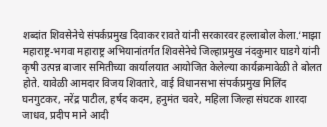शब्दांत शिवसेनेचे संपर्कप्रमुख दिवाकर रावते यांनी सरकारवर हल्लाबोल केला.‘माझा महाराष्ट्र-भगवा महाराष्ट्र अभियानांतर्गत शिवसेनेचे जिल्हाप्रमुख नंदकुमार घाडगे यांनी कृषी उत्पन्न बाजार समितीच्या कार्यालयात आयोजित केलेल्या कार्यक्रमावेळी ते बोलत होते. यावेळी आमदार विजय शिवतारे, वाई विधानसभा संपर्कप्रमुख मिलिंद घनगुटकर, नरेंद्र पाटील, हर्षद कदम, हनुमंत चवरे, महिला जिल्हा संघटक शारदा जाधव, प्रदीप माने आदी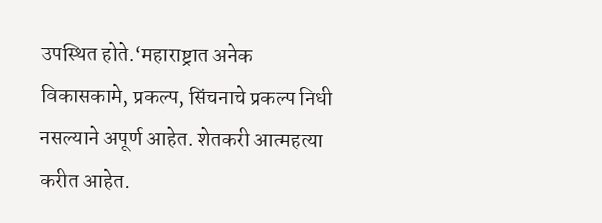उपस्थित होते.‘महाराष्ट्रात अनेक विकासकामे, प्रकल्प, सिंचनाचे प्रकल्प निधी नसल्याने अपूर्ण आहेत. शेतकरी आत्महत्या करीत आहेत.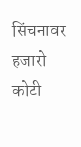सिंचनावर हजारो कोटी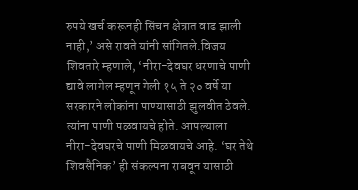रुपये खर्च करूनही सिंचन क्षेत्रात वाढ झाली नाही,’ असे रावते यांनी सांगितले.विजय शिवतारे म्हणाले, ‘नीरा-देवघर धरणाचे पाणी द्यावे लागेल म्हणून गेली १५ ते २० वर्षे या सरकारने लोकांना पाण्यासाठी झुलवीत ठेवले. त्यांना पाणी पळवायचे होते. आपल्याला नीरा-देवघरचे पाणी मिळवायचे आहे. ‘घर तेथे शिवसैनिक’ ही संकल्पना राबवून यासाठी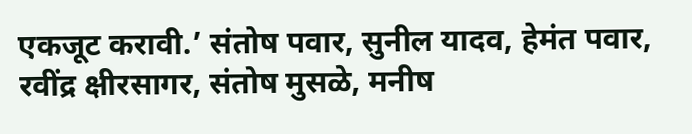एकजूट करावी.’ संतोष पवार, सुनील यादव, हेमंत पवार, रवींद्र क्षीरसागर, संतोष मुसळे, मनीष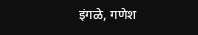इंगळे, गणेश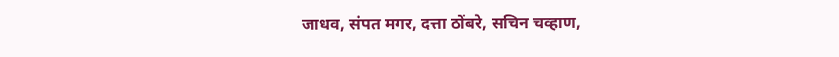जाधव, संपत मगर, दत्ता ठोंबरे, सचिन चव्हाण,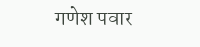गणेश पवार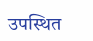उपस्थित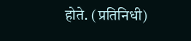होते. (प्रतिनिधी)